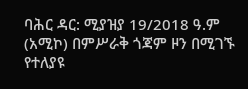ባሕር ዳር: ሚያዝያ 19/2018 ዓ.ም (አሚኮ) በምሥራቅ ጎጃም ዞን በሚገኙ የተለያዩ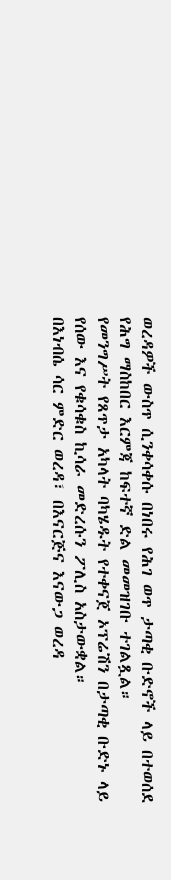ወረዳዎች ውስጥ ሲንቀሳቀሱ በነበሩ የሕገ ወጥ ታጣቂ ቡድኖች ላይ በተወሰደ የሕግ ማስከበር እርምጃ ከፍተኛ ድል መመዝገቡ ተገልጿል።
የመንግሥት የጸጥታ አካላት ባካሄዱት የተቀናጀ ኦፕሬሽን በታጣቂ ቡድኑ ላይ የሰው እና የቁሳቁስ ኪሳራ መድረሱን ፖሊስ አስታውቋል።
በእነብሴ ሳር ምድር ወረዳ፣ በእናርጅና እናውጋ ወረዳ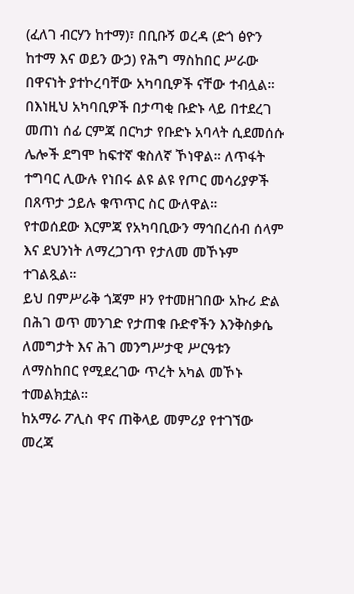(ፈለገ ብርሃን ከተማ)፣ በቢቡኝ ወረዳ (ድጎ ፅዮን ከተማ እና ወይን ውኃ) የሕግ ማስከበር ሥራው በዋናነት ያተኮረባቸው አካባቢዎች ናቸው ተብሏል።
በእነዚህ አካባቢዎች በታጣቂ ቡድኑ ላይ በተደረገ መጠነ ሰፊ ርምጃ በርካታ የቡድኑ አባላት ሲደመሰሱ ሌሎች ደግሞ ከፍተኛ ቁስለኛ ኾነዋል። ለጥፋት ተግባር ሊውሉ የነበሩ ልዩ ልዩ የጦር መሳሪያዎች በጸጥታ ኃይሉ ቁጥጥር ስር ውለዋል።
የተወሰደው እርምጃ የአካባቢውን ማኅበረሰብ ሰላም እና ደህንነት ለማረጋገጥ የታለመ መኾኑም ተገልጿል።
ይህ በምሥራቅ ጎጃም ዞን የተመዘገበው አኩሪ ድል በሕገ ወጥ መንገድ የታጠቁ ቡድኖችን እንቅስቃሴ ለመግታት እና ሕገ መንግሥታዊ ሥርዓቱን ለማስከበር የሚደረገው ጥረት አካል መኾኑ ተመልክቷል።
ከአማራ ፖሊስ ዋና ጠቅላይ መምሪያ የተገኘው መረጃ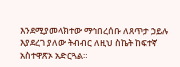እንደሚያመላክተው ማኅበረሰቡ ለጸጥታ ኃይሉ እያደረገ ያለው ትብብር ለዚህ ስኬት ከፍተኛ አስተዋጽኦ አድርጓል።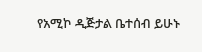የአሚኮ ዲጅታል ቤተሰብ ይሁኑ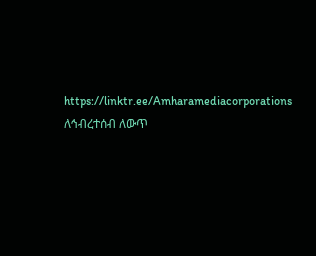https://linktr.ee/Amharamediacorporations
ለኅብረተሰብ ለውጥ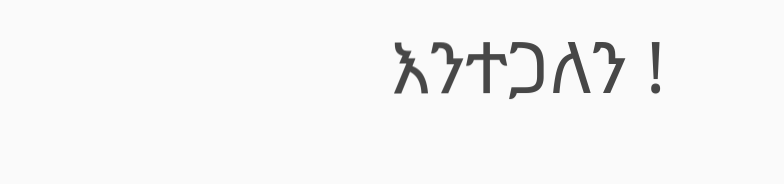እንተጋለን !